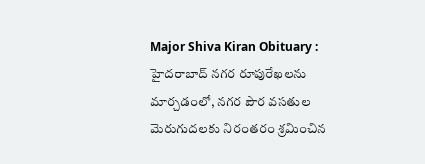Major Shiva Kiran Obituary : హైదరాబాద్ నగర రూపురేఖలను మార్చడంలో, నగర పౌర వసతుల మెరుగుదలకు నిరంతరం శ్రమించిన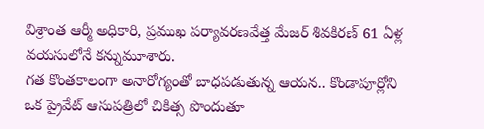విశ్రాంత ఆర్మీ అధికారి, ప్రముఖ పర్యావరణవేత్త మేజర్ శివకిరణ్ 61 ఏళ్ల వయసులోనే కన్నుమూశారు.
గత కొంతకాలంగా అనారోగ్యంతో బాధపడుతున్న ఆయన.. కొండాపూర్లోని ఒక ప్రైవేట్ ఆసుపత్రిలో చికిత్స పొందుతూ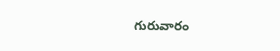గురువారం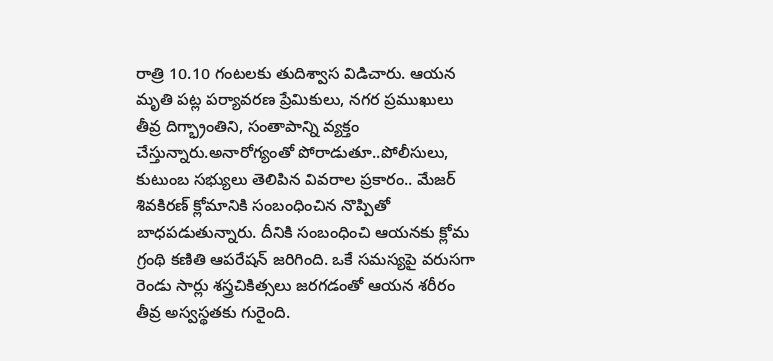రాత్రి 10.10 గంటలకు తుదిశ్వాస విడిచారు. ఆయన మృతి పట్ల పర్యావరణ ప్రేమికులు, నగర ప్రముఖులు తీవ్ర దిగ్భ్రాంతిని, సంతాపాన్ని వ్యక్తం చేస్తున్నారు.అనారోగ్యంతో పోరాడుతూ..పోలీసులు, కుటుంబ సభ్యులు తెలిపిన వివరాల ప్రకారం.. మేజర్ శివకిరణ్ క్లోమానికి సంబంధించిన నొప్పితో బాధపడుతున్నారు. దీనికి సంబంధించి ఆయనకు క్లోమ గ్రంథి కణితి ఆపరేషన్ జరిగింది. ఒకే సమస్యపై వరుసగా రెండు సార్లు శస్త్రచికిత్సలు జరగడంతో ఆయన శరీరం తీవ్ర అస్వస్థతకు గురైంది.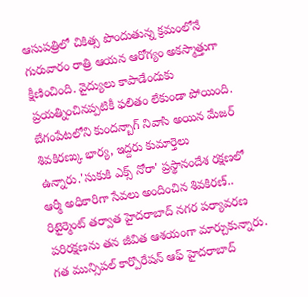ఆసుపత్రిలో చికిత్స పొందుతున్న క్రమంలోనే గురువారం రాత్రి ఆయన ఆరోగ్యం అకస్మాత్తుగా క్షీణించింది. వైద్యులు కాపాడేందుకు ప్రయత్నించినప్పటికీ ఫలితం లేకుండా పోయింది. బేగంపేటలోని కుందన్బాగ్ నివాసి అయిన మేజర్ శివకిరణ్కు భార్య, ఇద్దరు కుమార్తెలు ఉన్నారు.'సుకుకి ఎక్స్ నోరా' ప్రస్థానందేశ రక్షణలో ఆర్మీ అధికారిగా సేవలు అందించిన శివకిరణ్.. రిటైర్మెంట్ తర్వాత హైదరాబాద్ నగర పర్యావరణ పరిరక్షణను తన జీవిత ఆశయంగా మార్చుకున్నారు. గత మున్సిపల్ కార్పొరేషన్ ఆఫ్ హైదరాబాద్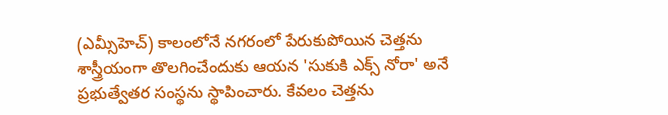(ఎమ్సీహెచ్) కాలంలోనే నగరంలో పేరుకుపోయిన చెత్తను శాస్త్రీయంగా తొలగించేందుకు ఆయన 'సుకుకి ఎక్స్ నోరా' అనే ప్రభుత్వేతర సంస్థను స్థాపించారు. కేవలం చెత్తను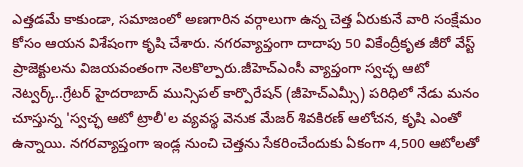ఎత్తడమే కాకుండా, సమాజంలో అణగారిన వర్గాలుగా ఉన్న చెత్త ఏరుకునే వారి సంక్షేమం కోసం ఆయన విశేషంగా కృషి చేశారు. నగరవ్యాప్తంగా దాదాపు 50 వికేంద్రీకృత జీరో వేస్ట్ ప్రాజెక్టులను విజయవంతంగా నెలకొల్పారు.జీహెచ్ఎంసీ వ్యాప్తంగా స్వచ్ఛ ఆటో నెట్వర్క్..గ్రేటర్ హైదరాబాద్ మున్సిపల్ కార్పొరేషన్ (జీహెచ్ఎమ్సీ) పరిధిలో నేడు మనం చూస్తున్న 'స్వచ్ఛ ఆటో ట్రాలీ'ల వ్యవస్థ వెనుక మేజర్ శివకిరణ్ ఆలోచన, కృషి ఎంతో ఉన్నాయి. నగరవ్యాప్తంగా ఇండ్ల నుంచి చెత్తను సేకరించేందుకు ఏకంగా 4,500 ఆటోలతో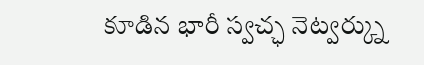కూడిన భారీ స్వచ్ఛ నెట్వర్క్ను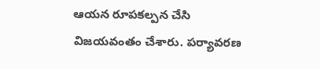ఆయన రూపకల్పన చేసి విజయవంతం చేశారు. పర్యావరణ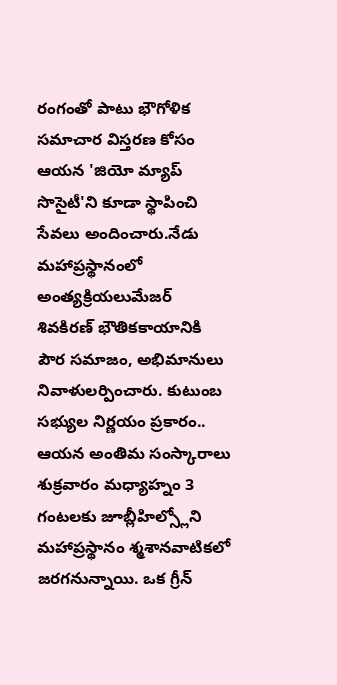రంగంతో పాటు భౌగోళిక సమాచార విస్తరణ కోసం ఆయన 'జియో మ్యాప్ సొసైటీ'ని కూడా స్థాపించి సేవలు అందించారు.నేడు మహాప్రస్థానంలో అంత్యక్రియలుమేజర్ శివకిరణ్ భౌతికకాయానికి పౌర సమాజం, అభిమానులు నివాళులర్పించారు. కుటుంబ సభ్యుల నిర్ణయం ప్రకారం.. ఆయన అంతిమ సంస్కారాలు శుక్రవారం మధ్యాహ్నం 3 గంటలకు జూబ్లీహిల్స్లోని మహాప్రస్థానం శ్మశానవాటికలో జరగనున్నాయి. ఒక గ్రీన్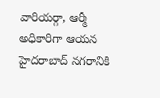వారియర్గా, ఆర్మీ అధికారిగా ఆయన హైదరాబాద్ నగరానికి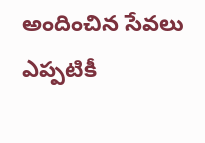అందించిన సేవలు ఎప్పటికీ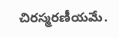చిరస్మరణీయమే.